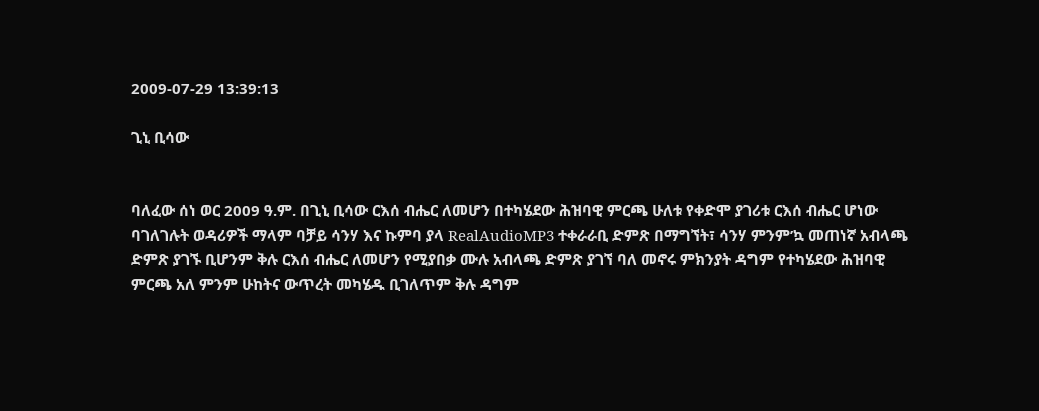2009-07-29 13:39:13

ጊኒ ቢሳው


ባለፈው ሰነ ወር 2009 ዓ.ም. በጊኒ ቢሳው ርእሰ ብሔር ለመሆን በተካሄደው ሕዝባዊ ምርጫ ሁለቱ የቀድሞ ያገሪቱ ርእሰ ብሔር ሆነው ባገለገሉት ወዳሪዎች ማላም ባቻይ ሳንሃ እና ኩምባ ያላ RealAudioMP3 ተቀራራቢ ድምጽ በማግኘት፣ ሳንሃ ምንም’ኳ መጠነኛ አብላጫ ድምጽ ያገኙ ቢሆንም ቅሉ ርእሰ ብሔር ለመሆን የሚያበቃ ሙሉ አብላጫ ድምጽ ያገኘ ባለ መኖሩ ምክንያት ዳግም የተካሄደው ሕዝባዊ ምርጫ አለ ምንም ሁከትና ውጥረት መካሄዱ ቢገለጥም ቅሉ ዳግም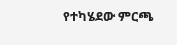የተካሄደው ምርጫ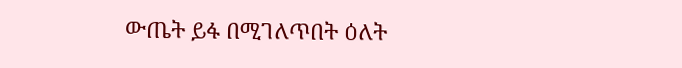ውጤት ይፋ በሚገለጥበት ዕለት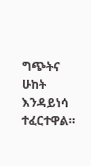ግጭትና ሁከት እንዳይነሳ ተፈርተዋል።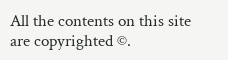All the contents on this site are copyrighted ©.